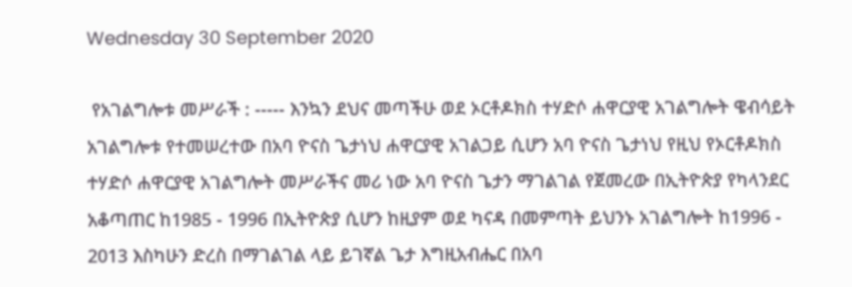Wednesday 30 September 2020

 የአገልግሎቱ መሥራች : ----- እንኳን ደህና መጣችሁ ወደ ኦርቶዶክስ ተሃድሶ ሐዋርያዊ አገልግሎት ዌብሳይት አገልግሎቱ የተመሠረተው በአባ ዮናስ ጌታነህ ሐዋርያዊ አገልጋይ ሲሆን አባ ዮናስ ጌታነህ የዚህ የኦርቶዶክስ ተሃድሶ ሐዋርያዊ አገልግሎት መሥራችና መሪ ነው አባ ዮናስ ጌታን ማገልገል የጀመረው በኢትዮጵያ የካላንደር አቆጣጠር ከ1985 - 1996 በኢትዮጵያ ሲሆን ከዚያም ወደ ካናዳ በመምጣት ይህንኑ አገልግሎት ከ1996 - 2013 እስካሁን ድረስ በማገልገል ላይ ይገኛል ጌታ እግዚአብሔር በአባ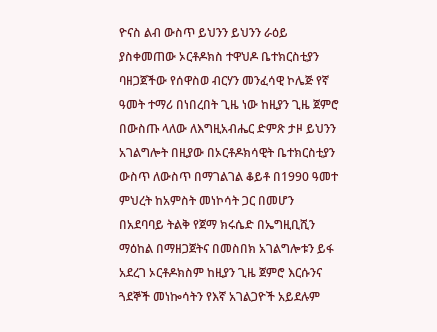ዮናስ ልብ ውስጥ ይህንን ይህንን ራዕይ ያስቀመጠው ኦርቶዶክስ ተዋህዶ ቤተክርስቲያን ባዘጋጀችው የሰዋስወ ብርሃን መንፈሳዊ ኮሌጅ የኛ ዓመት ተማሪ በነበረበት ጊዜ ነው ከዚያን ጊዜ ጀምሮ በውስጡ ላለው ለእግዚአብሔር ድምጽ ታዞ ይህንን አገልግሎት በዚያው በኦርቶዶክሳዊት ቤተክርስቲያን ውስጥ ለውስጥ በማገልገል ቆይቶ በ1990 ዓመተ ምህረት ከአምስት መነኮሳት ጋር በመሆን በአደባባይ ትልቅ የጀማ ክሩሴድ በኤግዚቢሺን ማዕከል በማዘጋጀትና በመስበክ አገልግሎቱን ይፋ አደረገ ኦርቶዶክስም ከዚያን ጊዜ ጀምሮ እርሱንና ጓደኞች መነኰሳትን የእኛ አገልጋዮች አይደሉም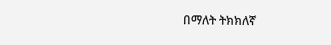በማለት ትክክለኛ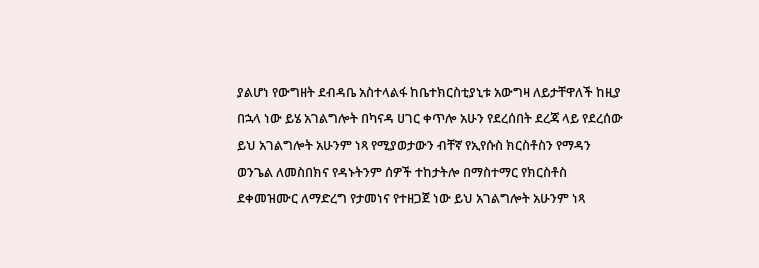ያልሆነ የውግዘት ደብዳቤ አስተላልፋ ከቤተክርስቲያኒቱ አውግዛ ለይታቸዋለች ከዚያ በኋላ ነው ይሄ አገልግሎት በካናዳ ሀገር ቀጥሎ አሁን የደረሰበት ደረጃ ላይ የደረሰው ይህ አገልግሎት አሁንም ነጻ የሚያወታውን ብቸኛ የኢየሱስ ክርስቶስን የማዳን ወንጌል ለመስበክና የዳኑትንም ሰዎች ተከታትሎ በማስተማር የክርስቶስ ደቀመዝሙር ለማድረግ የታመነና የተዘጋጀ ነው ይህ አገልግሎት አሁንም ነጻ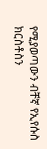የሚያወጣውን ብቸኛ የኢየሱስ ክርስቶስን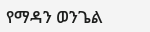የማዳን ወንጌል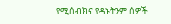የሚሰብክና የዳኑትንም ሰዎች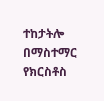ተከታትሎ በማስተማር የክርስቶስ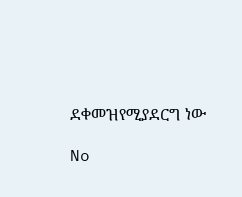ደቀመዝየሚያደርግ ነው

No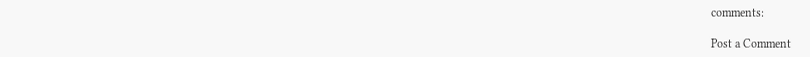comments:

Post a Comment